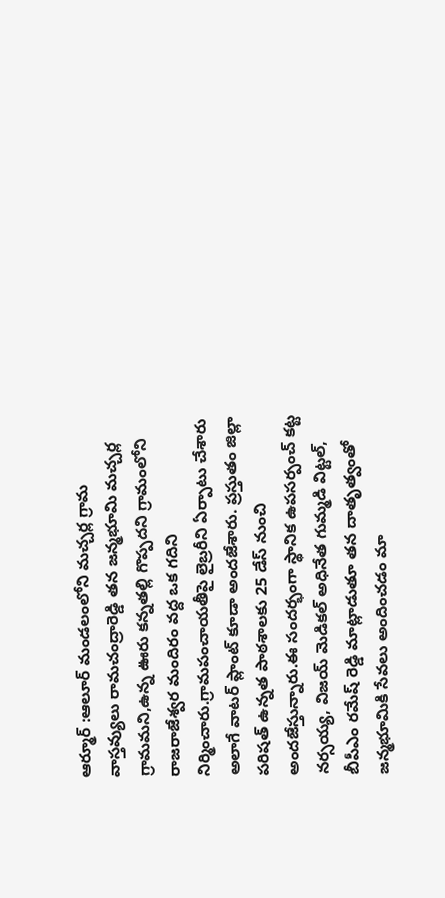ఆర్మూర్ :ఆలూర్ మండలంలోని మచ్చర్ల గ్రామ వాస్తవ్యులు రామచంద్రారెడ్డి తన జన్మభూమి మచ్చర్ల గ్రామమని,ఉన్న ఊరు కన్నతల్లి గొప్పదని గ్రామంలోని రాజరాజేశ్వర మందిరం వద్ద ఒక గదిని నిర్మించారు.గ్రామపంచాయతీపై లైబ్రరీని ఏర్పాటు చేశారు అలాగే వాటర్ ప్లాంట్ కూడా అందజేశారు. ప్రస్తుతం జిల్లా పరిషత్ ఉన్నత పాఠశాలకు 25 డేస్ నుంచి అందజేస్తున్నారు.ఈ సందర్భంగా స్థానిక ఉపసర్పంచ్ కట్ట నర్సయ్య, విజయ్ మెడికల్ అధినేత గుమ్మడి విట్టల్, బీపీఎం రమేష్ రెడ్డి మాట్లాడుతూ తన దాతృత్వంతో జన్మభూమికి సేవలు అందించడం మా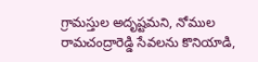గ్రామస్తుల అదృష్టమని, నోముల రామచంద్రారెడ్డి సేవలను కొనియాడి,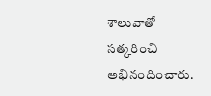శాలువాతో సత్కరించి అభినందించారు.